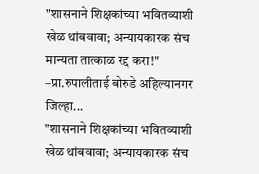"शासनाने शिक्षकांच्या भवितव्याशी खेळ थांबवावा; अन्यायकारक संच मान्यता तात्काळ रद्द करा!" –प्रा.रुपालीताई बोरुडे अहिल्यानगर जिल्हा...
"शासनाने शिक्षकांच्या भवितव्याशी खेळ थांबवावा; अन्यायकारक संच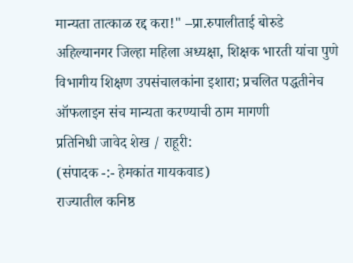मान्यता तात्काळ रद्द करा!" –प्रा.रुपालीताई बोरुडे
अहिल्यानगर जिल्हा महिला अध्यक्षा, शिक्षक भारती यांचा पुणे विभागीय शिक्षण उपसंचालकांना इशारा; प्रचलित पद्धतीनेच ऑफलाइन संच मान्यता करण्याची ठाम मागणी
प्रतिनिधी जावेद शेख / राहूरी:
(संपादक -:- हेमकांत गायकवाड)
राज्यातील कनिष्ठ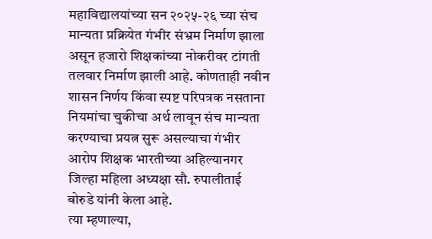महाविद्यालयांच्या सन २०२५-२६ च्या संच मान्यता प्रक्रियेत गंभीर संभ्रम निर्माण झाला असून हजारो शिक्षकांच्या नोकरीवर टांगती तलवार निर्माण झाली आहे. कोणताही नवीन शासन निर्णय किंवा स्पष्ट परिपत्रक नसताना नियमांचा चुकीचा अर्थ लावून संच मान्यता करण्याचा प्रयत्न सुरू असल्याचा गंभीर आरोप शिक्षक भारतीच्या अहिल्यानगर जिल्हा महिला अध्यक्षा सौ. रुपालीताई बोरुडे यांनी केला आहे.
त्या म्हणाल्या,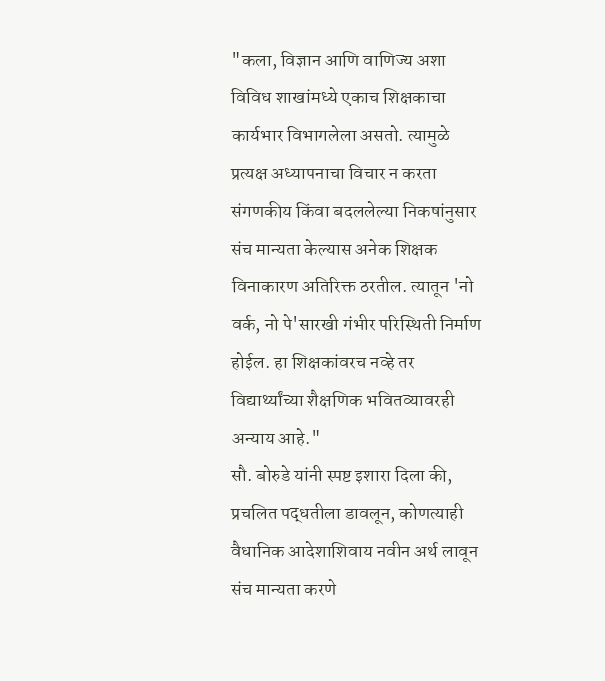"कला, विज्ञान आणि वाणिज्य अशा विविध शाखांमध्ये एकाच शिक्षकाचा कार्यभार विभागलेला असतो. त्यामुळे प्रत्यक्ष अध्यापनाचा विचार न करता संगणकीय किंवा बदललेल्या निकषांनुसार संच मान्यता केल्यास अनेक शिक्षक विनाकारण अतिरिक्त ठरतील. त्यातून 'नो वर्क, नो पे'सारखी गंभीर परिस्थिती निर्माण होईल. हा शिक्षकांवरच नव्हे तर विद्यार्थ्यांच्या शैक्षणिक भवितव्यावरही अन्याय आहे."
सौ. बोरुडे यांनी स्पष्ट इशारा दिला की, प्रचलित पद्धतीला डावलून, कोणत्याही वैधानिक आदेशाशिवाय नवीन अर्थ लावून संच मान्यता करणे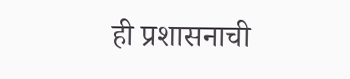ही प्रशासनाची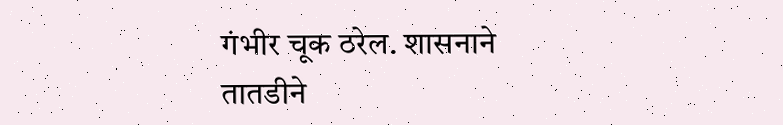गंभीर चूक ठरेल. शासनाने तातडीने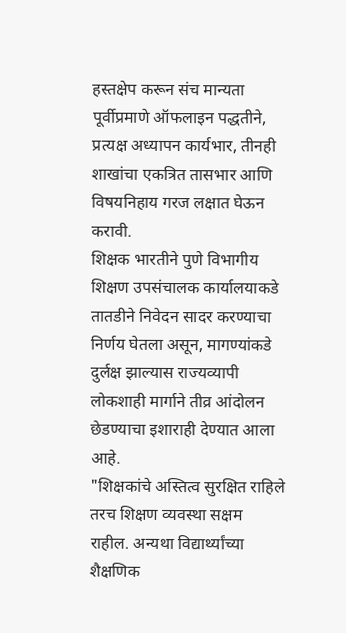हस्तक्षेप करून संच मान्यता पूर्वीप्रमाणे ऑफलाइन पद्धतीने, प्रत्यक्ष अध्यापन कार्यभार, तीनही शाखांचा एकत्रित तासभार आणि विषयनिहाय गरज लक्षात घेऊन करावी.
शिक्षक भारतीने पुणे विभागीय शिक्षण उपसंचालक कार्यालयाकडे तातडीने निवेदन सादर करण्याचा निर्णय घेतला असून, मागण्यांकडे दुर्लक्ष झाल्यास राज्यव्यापी लोकशाही मार्गाने तीव्र आंदोलन छेडण्याचा इशाराही देण्यात आला आहे.
"शिक्षकांचे अस्तित्व सुरक्षित राहिले तरच शिक्षण व्यवस्था सक्षम राहील. अन्यथा विद्यार्थ्यांच्या शैक्षणिक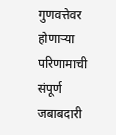गुणवत्तेवर होणाऱ्या परिणामाची संपूर्ण जबाबदारी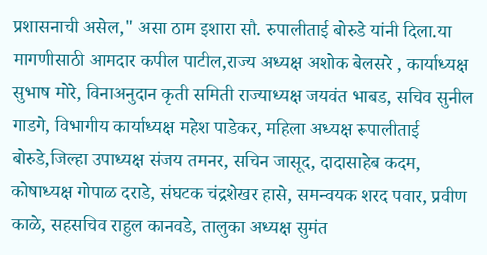प्रशासनाची असेल," असा ठाम इशारा सौ. रुपालीताई बोरुडे यांनी दिला.या मागणीसाठी आमदार कपील पाटील,राज्य अध्यक्ष अशोक बेलसरे , कार्याध्यक्ष सुभाष मोरे, विनाअनुदान कृती समिती राज्याध्यक्ष जयवंत भाबड, सचिव सुनील गाडगे, विभागीय कार्याध्यक्ष महेश पाडेकर, महिला अध्यक्ष रूपालीताई बोरुडे,जिल्हा उपाध्यक्ष संजय तमनर, सचिन जासूद, दादासाहेब कदम, कोषाध्यक्ष गोपाळ दराडे, संघटक चंद्रशेखर हासे, समन्वयक शरद पवार, प्रवीण काळे, सहसचिव राहुल कानवडे, तालुका अध्यक्ष सुमंत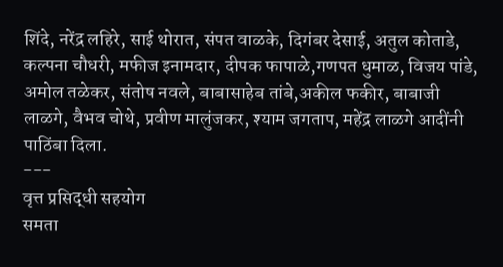शिंदे, नरेंद्र लहिरे, साई थोरात, संपत वाळके, दिगंबर देसाई, अतुल कोताडे, कल्पना चौधरी, मफीज इनामदार, दीपक फापाळे,गणपत धुमाळ, विजय पांडे, अमोल तळेकर, संतोष नवले, बाबासाहेब तांबे,अकील फकीर, बाबाजी लाळगे, वैभव चोथे, प्रवीण मालुंजकर, श्याम जगताप, महेंद्र लाळगे आदींनी पाठिंबा दिला.
---
वृत्त प्रसिद्धी सहयोग
समता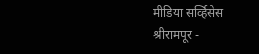मीडिया सर्व्हिसेस
श्रीरामपूर -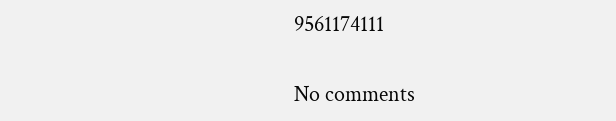9561174111

No comments